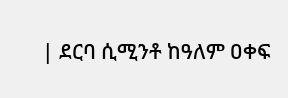| ደርባ ሲሚንቶ ከዓለም ዐቀፍ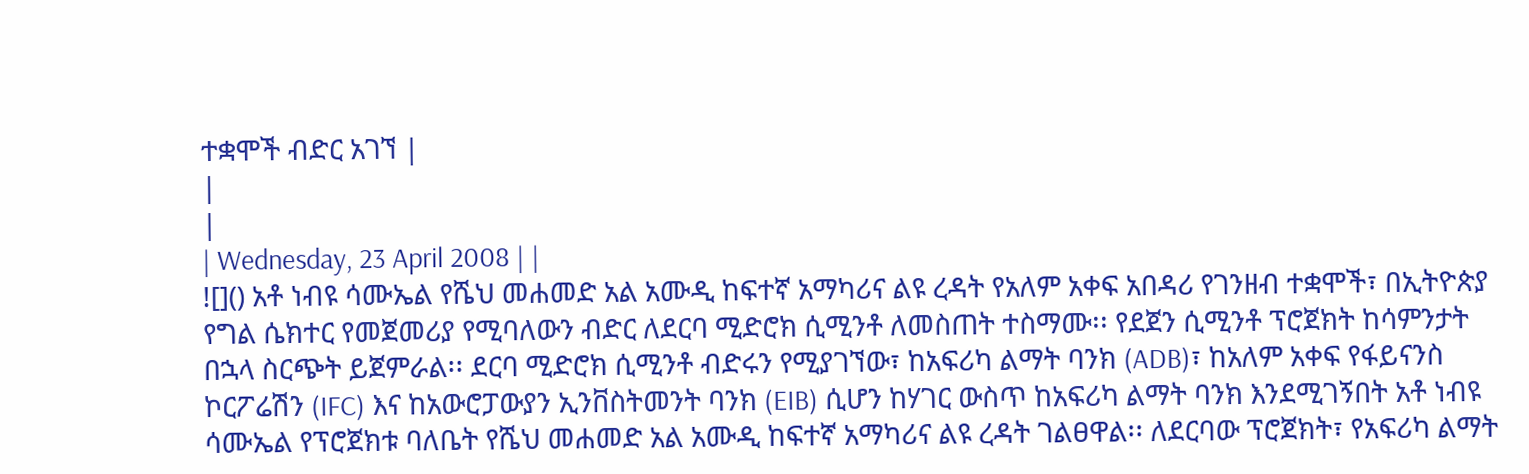ተቋሞች ብድር አገኘ |
|
|
| Wednesday, 23 April 2008 | |
![]() አቶ ነብዩ ሳሙኤል የሼህ መሐመድ አል አሙዲ ከፍተኛ አማካሪና ልዩ ረዳት የአለም አቀፍ አበዳሪ የገንዘብ ተቋሞች፣ በኢትዮጵያ የግል ሴክተር የመጀመሪያ የሚባለውን ብድር ለደርባ ሚድሮክ ሲሚንቶ ለመስጠት ተስማሙ፡፡ የደጀን ሲሚንቶ ፕሮጀክት ከሳምንታት በኋላ ስርጭት ይጀምራል፡፡ ደርባ ሚድሮክ ሲሚንቶ ብድሩን የሚያገኘው፣ ከአፍሪካ ልማት ባንክ (ADB)፣ ከአለም አቀፍ የፋይናንስ ኮርፖሬሽን (IFC) እና ከአውሮፓውያን ኢንቨስትመንት ባንክ (EIB) ሲሆን ከሃገር ውስጥ ከአፍሪካ ልማት ባንክ እንደሚገኝበት አቶ ነብዩ ሳሙኤል የፕሮጀክቱ ባለቤት የሼህ መሐመድ አል አሙዲ ከፍተኛ አማካሪና ልዩ ረዳት ገልፀዋል፡፡ ለደርባው ፕሮጀክት፣ የአፍሪካ ልማት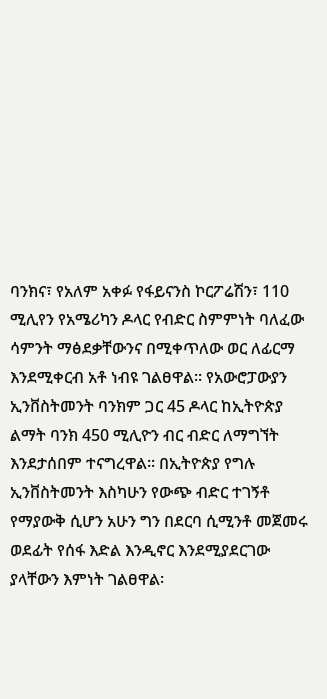ባንክና፣ የአለም አቀፉ የፋይናንስ ኮርፖሬሽን፣ 110 ሚሊየን የአሜሪካን ዶላር የብድር ስምምነት ባለፈው ሳምንት ማፅደቃቸውንና በሚቀጥለው ወር ለፊርማ እንደሚቀርብ አቶ ነብዩ ገልፀዋል፡፡ የአውሮፓውያን ኢንቨስትመንት ባንክም ጋር 45 ዶላር ከኢትዮጵያ ልማት ባንክ 450 ሚሊዮን ብር ብድር ለማግኘት እንደታሰበም ተናግረዋል፡፡ በኢትዮጵያ የግሉ ኢንቨስትመንት እስካሁን የውጭ ብድር ተገኝቶ የማያውቅ ሲሆን አሁን ግን በደርባ ሲሚንቶ መጀመሩ ወደፊት የሰፋ እድል እንዲኖር እንደሚያደርገው ያላቸውን እምነት ገልፀዋል፡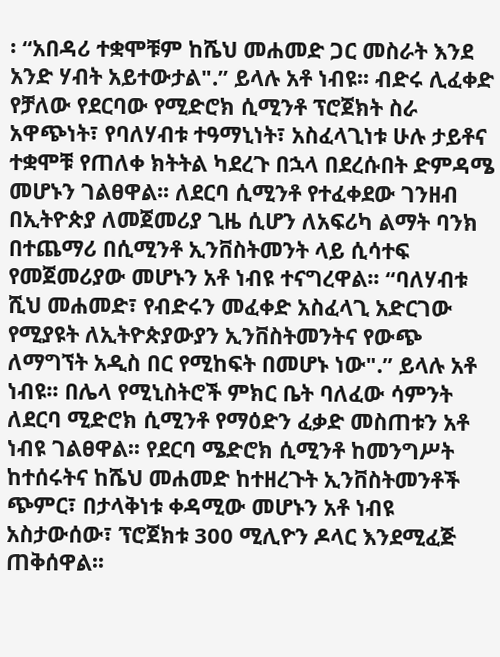፡ “አበዳሪ ተቋሞቹም ከሼህ መሐመድ ጋር መስራት እንደ አንድ ሃብት አይተውታል".” ይላሉ አቶ ነብዩ፡፡ ብድሩ ሊፈቀድ የቻለው የደርባው የሚድሮክ ሲሚንቶ ፕሮጀክት ስራ አዋጭነት፣ የባለሃብቱ ተዓማኒነት፣ አስፈላጊነቱ ሁሉ ታይቶና ተቋሞቹ የጠለቀ ክትትል ካደረጉ በኋላ በደረሱበት ድምዳሜ መሆኑን ገልፀዋል፡፡ ለደርባ ሲሚንቶ የተፈቀደው ገንዘብ በኢትዮጵያ ለመጀመሪያ ጊዜ ሲሆን ለአፍሪካ ልማት ባንክ በተጨማሪ በሲሚንቶ ኢንቨስትመንት ላይ ሲሳተፍ የመጀመሪያው መሆኑን አቶ ነብዩ ተናግረዋል፡፡ “ባለሃብቱ ሺህ መሐመድ፣ የብድሩን መፈቀድ አስፈላጊ አድርገው የሚያዩት ለኢትዮጵያውያን ኢንቨስትመንትና የውጭ ለማግኘት አዲስ በር የሚከፍት በመሆኑ ነው".” ይላሉ አቶ ነብዩ፡፡ በሌላ የሚኒስትሮች ምክር ቤት ባለፈው ሳምንት ለደርባ ሚድሮክ ሲሚንቶ የማዕድን ፈቃድ መስጠቱን አቶ ነብዩ ገልፀዋል፡፡ የደርባ ሜድሮክ ሲሚንቶ ከመንግሥት ከተሰሩትና ከሼህ መሐመድ ከተዘረጉት ኢንቨስትመንቶች ጭምር፣ በታላቅነቱ ቀዳሚው መሆኑን አቶ ነብዩ አስታውሰው፣ ፕሮጀክቱ 300 ሚሊዮን ዶላር እንደሚፈጅ ጠቅሰዋል፡፡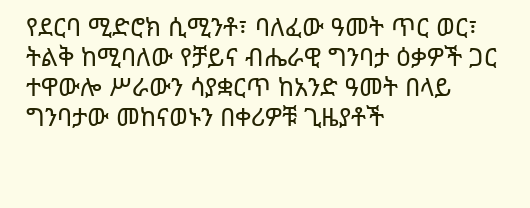የደርባ ሚድሮክ ሲሚንቶ፣ ባለፈው ዓመት ጥር ወር፣ ትልቅ ከሚባለው የቻይና ብሔራዊ ግንባታ ዕቃዎች ጋር ተዋውሎ ሥራውን ሳያቋርጥ ከአንድ ዓመት በላይ ግንባታው መከናወኑን በቀሪዎቹ ጊዜያቶች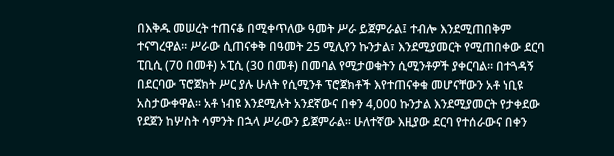በእቅዱ መሠረት ተጠናቆ በሚቀጥለው ዓመት ሥራ ይጀምራል፤ ተብሎ እንደሚጠበቅም ተናግረዋል፡፡ ሥራው ሲጠናቀቅ በዓመት 25 ሚሊየን ኩንታል፣ እንደሚያመርት የሚጠበቀው ደርባ ፒቢሲ (70 በመቶ) ኦፒሲ (30 በመቶ) በመባል የሚታወቁትን ሲሚንቶዎች ያቀርባል፡፡ በተጓዳኝ በደርባው ፕሮጀክት ሥር ያሉ ሁለት የሲሚንቶ ፕሮጀክቶች እየተጠናቀቁ መሆናቸውን አቶ ነቢዩ አስታውቀዋል፡፡ አቶ ነብዩ እንደሚሉት አንደኛውና በቀን 4,000 ኩንታል እንደሚያመርት የታቀደው የደጀን ከሦስት ሳምንት በኋላ ሥራውን ይጀምራል፡፡ ሁለተኛው እዚያው ደርባ የተሰራውና በቀን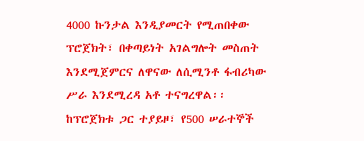4000 ኩንታል እንዲያመርት የሚጠበቀው ፕሮጀክት፣ በቀጣይነት አገልግሎት መስጠት እንደሚጀምርና ለዋናው ለሲሚንቶ ፋብሪካው ሥራ እንደሚረዳ አቶ ተናግረዋል፡፡ ከፕሮጀክቱ ጋር ተያይዞ፣ የ500 ሠራተኞች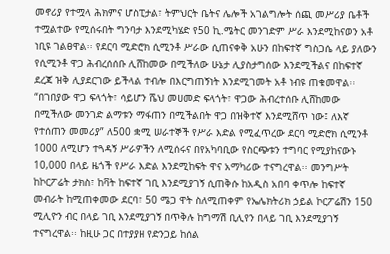መኖሪያ የተሟላ ሕክምና ሆስፒታል፣ ትምህርት ቤትና ሌሎች አገልግሎት ሰጪ መሥሪያ ቤቶች ተሟልተው የሚሰሩበት ግንባታ እንደሚካሄድ የ50 ኪ.ሜትር መንገድም ሥራ እንደሚከናወን አቶ ነቢዩ ገልፀዋል፡፡ የደርባ ሚድሮክ ሲሚንቶ ሥራው ሲጠናቀቅ አሁን በከፍተኛ ግስጋሴ ላይ ያለውን የሲሚንቶ ዋጋ ሕብረሰሰቡ ሊሸከመው በሚችለው ሁኔታ ሊያስታግሰው እንደሚችልና በከፍተኛ ደረጃ ዝቅ ሊያደርገው ይችላል ተብሎ በእርግጠኝነት እንደሚገመት አቶ ነብዩ ጠቁመዋል፡፡ “በገበያው ዋጋ ፍላጎት፣ ሳይሆን ሼህ መሀመድ ፍላጎት፣ ዋጋው ሕብረተሰቡ ሊሸከመው በሚችለው መንገድ ልማቱን ማፋጠን በሚችልበት ዋጋ በዝቅተኛ እንደሚሸጥ ነው፤ ለእኛ የተሰጠን መመሪያ” ለ500 ቋሚ ሠራተኞች የሥራ እድል የሚፈጥረው ደርባ ሚድሮክ ሲሚንቶ 1000 ለሚሆን ተጓዳኝ ሥራዎችን ለሚሰሩና በየአካባቢው የስርጭቱን ተግባር የሚያከናውኑ 10,000 በላይ ዜጎች የሥራ እድል እንደሚከፍት ዋና አማካሪው ተናግረዋል፡፡ መንግሥት ከኮርፖሬት ታክስ፣ ከቫት ከፍተኛ ገቢ እንደሚያገኝ ሲጠቅሱ ከአዲስ አበባ ቀጥሎ ከፍተኛ መብራት ከሚጠቀመው ደርባ፣ 50 ሜጋ ዋት ስለሚጠቀም የኤሌክትሪክ ኃይል ኮርፖሬሽን 150 ሚሊዮን ብር በላይ ገቢ እንደሚያገኝ በጥቅሉ ከግማሽ ቢሊየን በላይ ገቢ እንደሚያገኝ ተናግረዋል፡፡ ከዚሁ ጋር በተያያዘ የድንጋይ ከሰል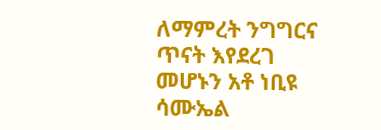ለማምረት ንግግርና ጥናት እየደረገ መሆኑን አቶ ነቢዩ ሳሙኤል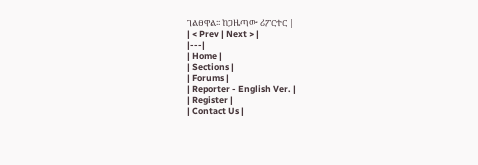ገልፀዋል፡፡ ከጋዜጣው ሪፖርተር |
| < Prev | Next > |
|---|
| Home |
| Sections |
| Forums |
| Reporter - English Ver. |
| Register |
| Contact Us |